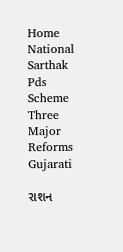Home National Sarthak Pds Scheme Three Major Reforms Gujarati

રાશન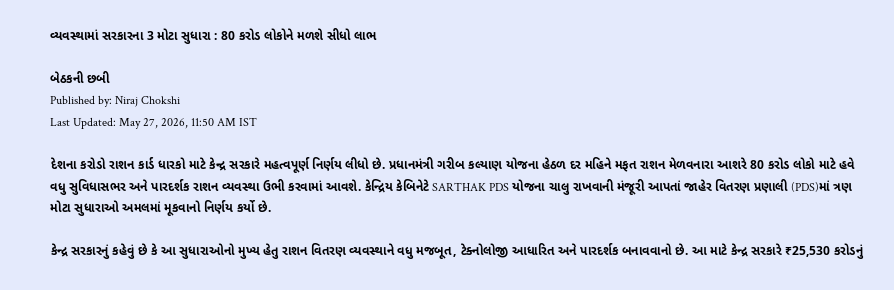વ્યવસ્થામાં સરકારના 3 મોટા સુધારા : 80 કરોડ લોકોને મળશે સીધો લાભ

બેઠકની છબી
Published by: Niraj Chokshi
Last Updated: May 27, 2026, 11:50 AM IST

દેશના કરોડો રાશન કાર્ડ ધારકો માટે કેન્દ્ર સરકારે મહત્વપૂર્ણ નિર્ણય લીધો છે. પ્રધાનમંત્રી ગરીબ કલ્યાણ યોજના હેઠળ દર મહિને મફત રાશન મેળવનારા આશરે 80 કરોડ લોકો માટે હવે વધુ સુવિધાસભર અને પારદર્શક રાશન વ્યવસ્થા ઉભી કરવામાં આવશે. કેન્દ્રિય કેબિનેટે SARTHAK PDS યોજના ચાલુ રાખવાની મંજૂરી આપતાં જાહેર વિતરણ પ્રણાલી (PDS)માં ત્રણ મોટા સુધારાઓ અમલમાં મૂકવાનો નિર્ણય કર્યો છે.

કેન્દ્ર સરકારનું કહેવું છે કે આ સુધારાઓનો મુખ્ય હેતુ રાશન વિતરણ વ્યવસ્થાને વધુ મજબૂત, ટેક્નોલોજી આધારિત અને પારદર્શક બનાવવાનો છે. આ માટે કેન્દ્ર સરકારે ₹25,530 કરોડનું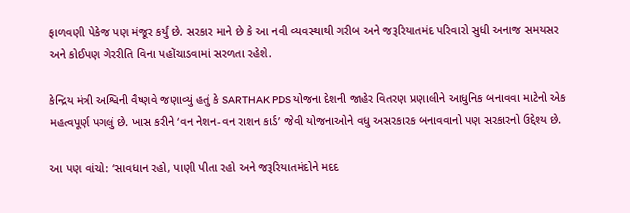ફાળવણી પેકેજ પણ મંજૂર કર્યું છે. સરકાર માને છે કે આ નવી વ્યવસ્થાથી ગરીબ અને જરૂરિયાતમંદ પરિવારો સુધી અનાજ સમયસર અને કોઈપણ ગેરરીતિ વિના પહોંચાડવામાં સરળતા રહેશે.

કેન્દ્રિય મંત્રી અશ્વિની વૈષ્ણવે જણાવ્યું હતું કે SARTHAK PDS યોજના દેશની જાહેર વિતરણ પ્રણાલીને આધુનિક બનાવવા માટેનો એક મહત્વપૂર્ણ પગલું છે. ખાસ કરીને ‘વન નેશન-વન રાશન કાર્ડ’ જેવી યોજનાઓને વધુ અસરકારક બનાવવાનો પણ સરકારનો ઉદ્દેશ્ય છે.

આ પણ વાંચો: ‘સાવધાન રહો, પાણી પીતા રહો અને જરૂરિયાતમંદોને મદદ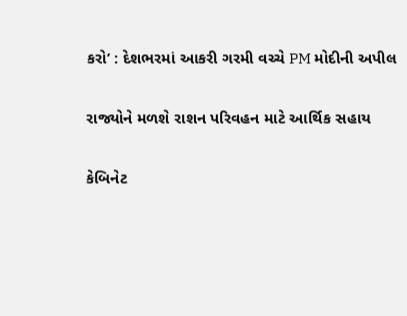કરો’ : દેશભરમાં આકરી ગરમી વચ્ચે PM મોદીની અપીલ

રાજ્યોને મળશે રાશન પરિવહન માટે આર્થિક સહાય

કેબિનેટ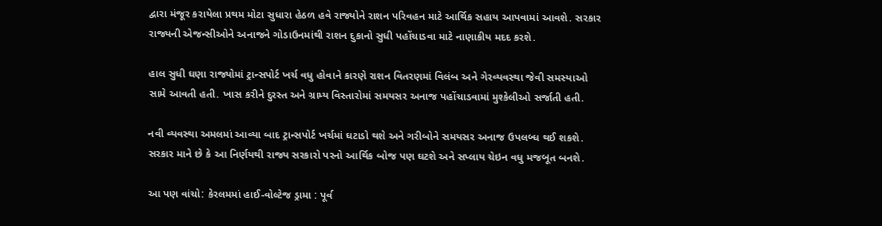દ્વારા મંજૂર કરાયેલા પ્રથમ મોટા સુધારા હેઠળ હવે રાજ્યોને રાશન પરિવહન માટે આર્થિક સહાય આપવામાં આવશે. સરકાર રાજ્યની એજન્સીઓને અનાજને ગોડાઉનમાંથી રાશન દુકાનો સુધી પહોંચાડવા માટે નાણાકીય મદદ કરશે.

હાલ સુધી ઘણા રાજ્યોમાં ટ્રાન્સપોર્ટ ખર્ચ વધુ હોવાને કારણે રાશન વિતરણમાં વિલંબ અને ગેરવ્યવસ્થા જેવી સમસ્યાઓ સામે આવતી હતી. ખાસ કરીને દુરસ્ત અને ગ્રામ્ય વિસ્તારોમાં સમયસર અનાજ પહોંચાડવામાં મુશ્કેલીઓ સર્જાતી હતી.

નવી વ્યવસ્થા અમલમાં આવ્યા બાદ ટ્રાન્સપોર્ટ ખર્ચમાં ઘટાડો થશે અને ગરીબોને સમયસર અનાજ ઉપલબ્ધ થઈ શકશે. સરકાર માને છે કે આ નિર્ણયથી રાજ્ય સરકારો પરનો આર્થિક બોજ પણ ઘટશે અને સપ્લાય ચેઇન વધુ મજબૂત બનશે.

આ પણ વાંચો: કેરલમમાં હાઈ-વોલ્ટેજ ડ્રામા : પૂર્વ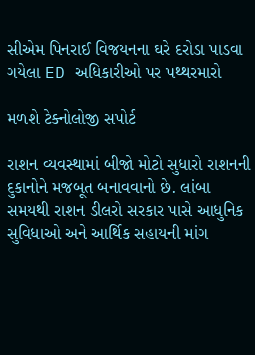સીએમ પિનરાઈ વિજયનના ઘરે દરોડા પાડવા ગયેલા ED અધિકારીઓ પર પથ્થરમારો

મળશે ટેક્નોલોજી સપોર્ટ

રાશન વ્યવસ્થામાં બીજો મોટો સુધારો રાશનની દુકાનોને મજબૂત બનાવવાનો છે. લાંબા સમયથી રાશન ડીલરો સરકાર પાસે આધુનિક સુવિધાઓ અને આર્થિક સહાયની માંગ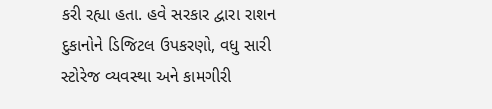કરી રહ્યા હતા. હવે સરકાર દ્વારા રાશન દુકાનોને ડિજિટલ ઉપકરણો, વધુ સારી સ્ટોરેજ વ્યવસ્થા અને કામગીરી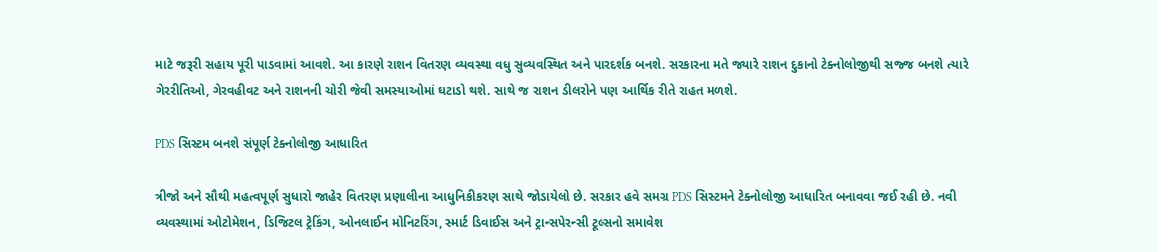માટે જરૂરી સહાય પૂરી પાડવામાં આવશે. આ કારણે રાશન વિતરણ વ્યવસ્થા વધુ સુવ્યવસ્થિત અને પારદર્શક બનશે. સરકારના મતે જ્યારે રાશન દુકાનો ટેક્નોલોજીથી સજ્જ બનશે ત્યારે ગેરરીતિઓ, ગેરવહીવટ અને રાશનની ચોરી જેવી સમસ્યાઓમાં ઘટાડો થશે. સાથે જ રાશન ડીલરોને પણ આર્થિક રીતે રાહત મળશે.

PDS સિસ્ટમ બનશે સંપૂર્ણ ટેક્નોલોજી આધારિત

ત્રીજો અને સૌથી મહત્વપૂર્ણ સુધારો જાહેર વિતરણ પ્રણાલીના આધુનિકીકરણ સાથે જોડાયેલો છે. સરકાર હવે સમગ્ર PDS સિસ્ટમને ટેક્નોલોજી આધારિત બનાવવા જઈ રહી છે. નવી વ્યવસ્થામાં ઓટોમેશન, ડિજિટલ ટ્રેકિંગ, ઓનલાઈન મોનિટરિંગ, સ્માર્ટ ડિવાઈસ અને ટ્રાન્સપેરન્સી ટૂલ્સનો સમાવેશ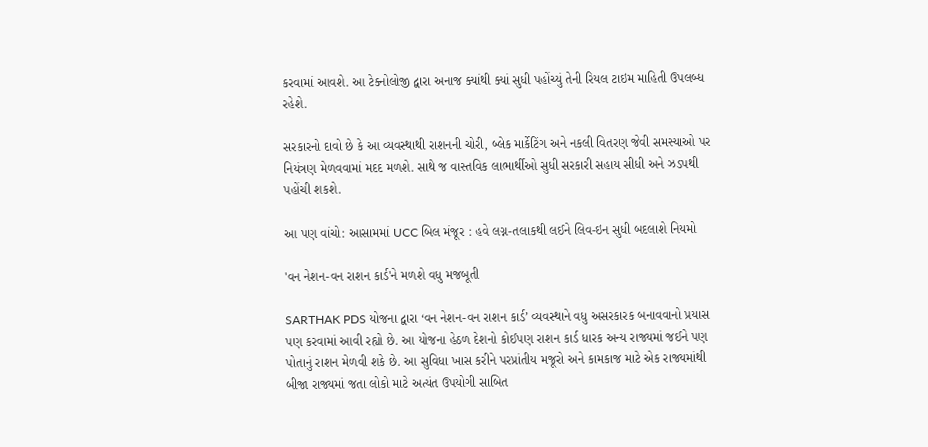કરવામાં આવશે. આ ટેક્નોલોજી દ્વારા અનાજ ક્યાંથી ક્યાં સુધી પહોંચ્યું તેની રિયલ ટાઇમ માહિતી ઉપલબ્ધ રહેશે.

સરકારનો દાવો છે કે આ વ્યવસ્થાથી રાશનની ચોરી, બ્લેક માર્કેટિંગ અને નકલી વિતરણ જેવી સમસ્યાઓ પર નિયંત્રણ મેળવવામાં મદદ મળશે. સાથે જ વાસ્તવિક લાભાર્થીઓ સુધી સરકારી સહાય સીધી અને ઝડપથી પહોંચી શકશે.

આ પણ વાંચો: આસામમાં UCC બિલ મંજૂર : હવે લગ્ન-તલાકથી લઈને લિવ-ઇન સુધી બદલાશે નિયમો

'વન નેશન-વન રાશન કાર્ડ'ને મળશે વધુ મજબૂતી

SARTHAK PDS યોજના દ્વારા ‘વન નેશન-વન રાશન કાર્ડ’ વ્યવસ્થાને વધુ અસરકારક બનાવવાનો પ્રયાસ પણ કરવામાં આવી રહ્યો છે. આ યોજના હેઠળ દેશનો કોઈપણ રાશન કાર્ડ ધારક અન્ય રાજ્યમાં જઈને પણ પોતાનું રાશન મેળવી શકે છે. આ સુવિધા ખાસ કરીને પરપ્રાંતીય મજૂરો અને કામકાજ માટે એક રાજ્યમાંથી બીજા રાજ્યમાં જતા લોકો માટે અત્યંત ઉપયોગી સાબિત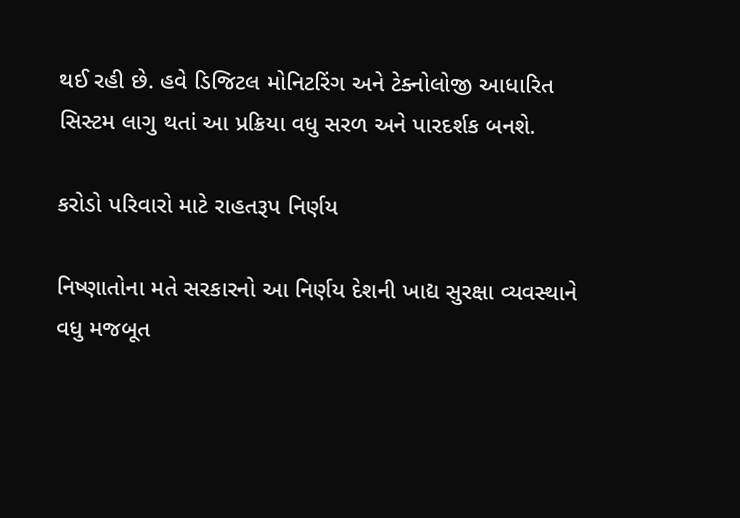થઈ રહી છે. હવે ડિજિટલ મોનિટરિંગ અને ટેક્નોલોજી આધારિત સિસ્ટમ લાગુ થતાં આ પ્રક્રિયા વધુ સરળ અને પારદર્શક બનશે.

કરોડો પરિવારો માટે રાહતરૂપ નિર્ણય

નિષ્ણાતોના મતે સરકારનો આ નિર્ણય દેશની ખાદ્ય સુરક્ષા વ્યવસ્થાને વધુ મજબૂત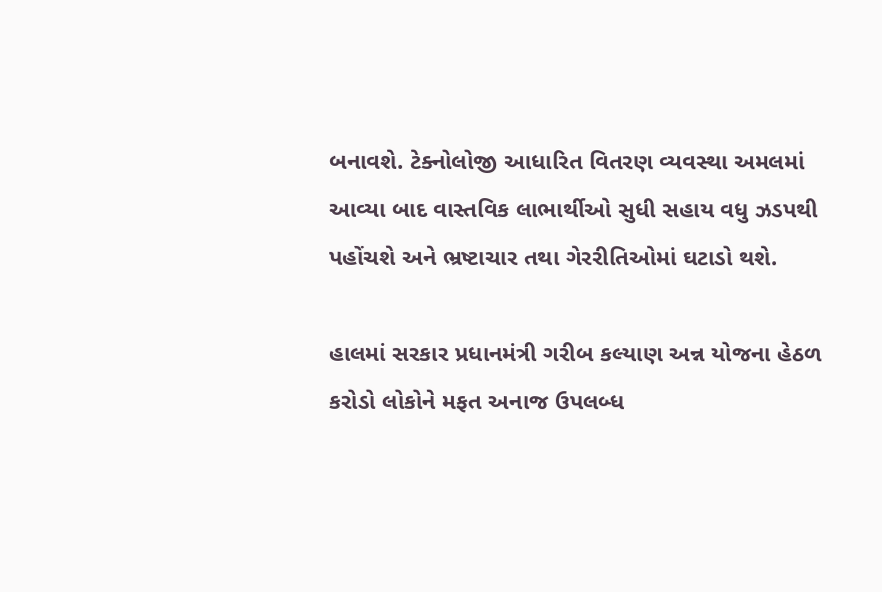બનાવશે. ટેક્નોલોજી આધારિત વિતરણ વ્યવસ્થા અમલમાં આવ્યા બાદ વાસ્તવિક લાભાર્થીઓ સુધી સહાય વધુ ઝડપથી પહોંચશે અને ભ્રષ્ટાચાર તથા ગેરરીતિઓમાં ઘટાડો થશે.

હાલમાં સરકાર પ્રધાનમંત્રી ગરીબ કલ્યાણ અન્ન યોજના હેઠળ કરોડો લોકોને મફત અનાજ ઉપલબ્ધ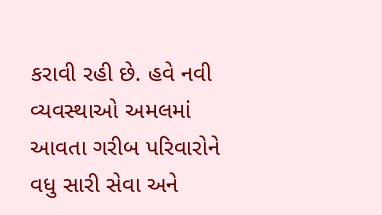કરાવી રહી છે. હવે નવી વ્યવસ્થાઓ અમલમાં આવતા ગરીબ પરિવારોને વધુ સારી સેવા અને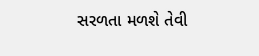સરળતા મળશે તેવી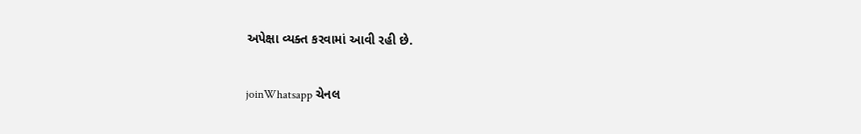અપેક્ષા વ્યક્ત કરવામાં આવી રહી છે.

joinWhatsapp ચેનલ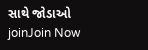સાથે જોડાઓ
joinJoin Now